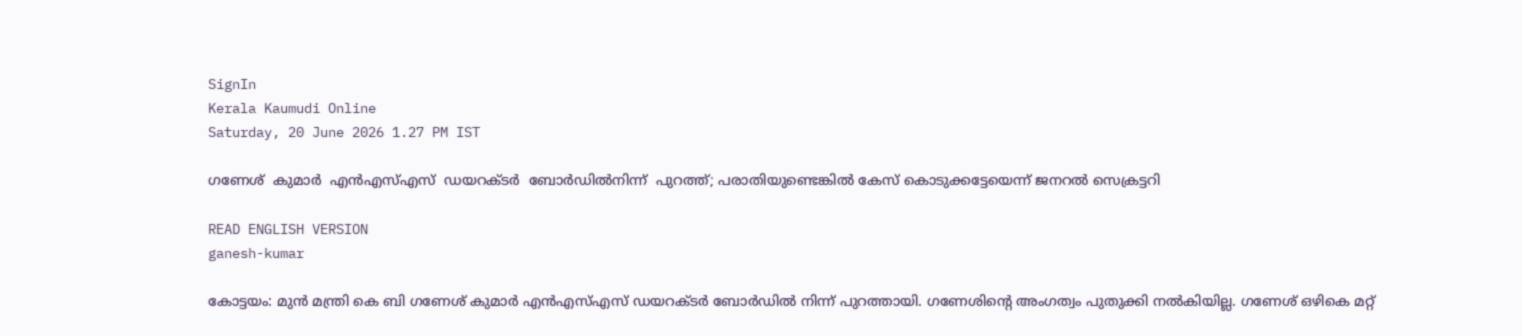SignIn
Kerala Kaumudi Online
Saturday, 20 June 2026 1.27 PM IST

ഗണേശ്  കുമാർ  എൻഎസ്‌എസ്  ഡയറക്‌ടർ  ബോർഡിൽനിന്ന്  പുറത്ത്; പരാതിയുണ്ടെങ്കിൽ കേസ് കൊടുക്കട്ടേയെന്ന് ജനറൽ സെക്രട്ടറി

READ ENGLISH VERSION
ganesh-kumar

കോട്ടയം: മുൻ മന്ത്രി കെ ബി ഗണേശ് കുമാർ എൻഎസ്‌എസ് ഡയറക്‌ടർ ബോർഡിൽ നിന്ന് പുറത്തായി. ഗണേശിന്റെ അംഗത്വം പുതുക്കി നൽകിയില്ല. ഗണേശ് ഒഴികെ മറ്റ്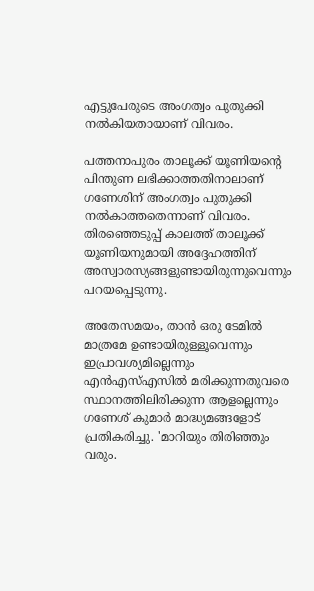എട്ടുപേരുടെ അംഗത്വം പുതുക്കി നൽകിയതായാണ് വിവരം.

പത്തനാപുരം താലൂക്ക് യൂണിയന്റെ പിന്തുണ ലഭിക്കാത്തതിനാലാണ് ഗണേശിന് അംഗത്വം പുതുക്കി നൽകാത്തതെന്നാണ് വിവരം. തിരഞ്ഞെടുപ്പ് കാലത്ത് താലൂക്ക് യൂണിയനുമായി അദ്ദേഹത്തിന് അസ്വാരസ്യങ്ങളുണ്ടായിരുന്നുവെന്നും പറയപ്പെടുന്നു.

അതേസമയം, താൻ ഒരു ടേമിൽ മാത്രമേ ഉണ്ടായിരുള്ളൂവെന്നും ഇപ്രാവശ്യമില്ലെന്നും എൻഎസ്‌എസിൽ മരിക്കുന്നതുവരെ സ്ഥാനത്തിലിരിക്കുന്ന ആളല്ലെന്നും ഗണേശ് കുമാർ മാദ്ധ്യമങ്ങളോട് പ്രതികരിച്ചു. 'മാറിയും തിരിഞ്ഞും വരും.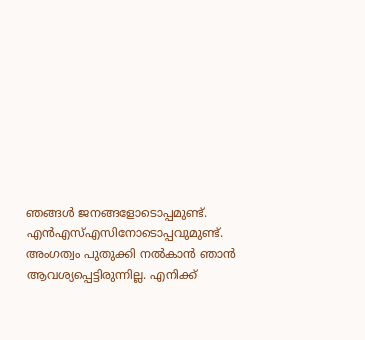ഞങ്ങൾ ജനങ്ങളോടൊപ്പമുണ്ട്. എൻഎസ്‌എസിനോടൊപ്പവുമുണ്ട്. അംഗത്വം പുതുക്കി നൽകാൻ ഞാൻ ആവശ്യപ്പെട്ടിരുന്നില്ല. എനിക്ക്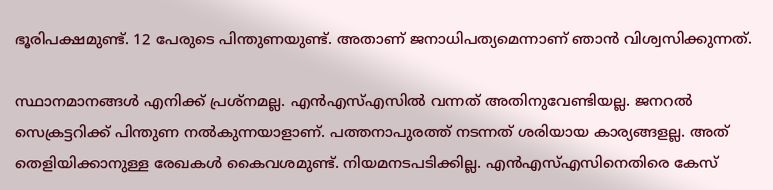ഭൂരിപക്ഷമുണ്ട്. 12 പേരുടെ പിന്തുണയുണ്ട്. അതാണ് ജനാധിപത്യമെന്നാണ് ഞാൻ വിശ്വസിക്കുന്നത്.

സ്ഥാനമാനങ്ങൾ എനിക്ക് പ്രശ്‌നമല്ല. എൻഎസ്‌എസിൽ വന്നത് അതിനുവേണ്ടിയല്ല. ജനറൽ സെക്രട്ടറിക്ക് പിന്തുണ നൽകുന്നയാളാണ്. പത്തനാപുരത്ത് നടന്നത് ശരിയായ കാര്യങ്ങളല്ല. അത് തെളിയിക്കാനുള്ള രേഖകൾ കൈവശമുണ്ട്. നിയമനടപടിക്കില്ല. എൻഎസ്‌എസിനെതിരെ കേസ്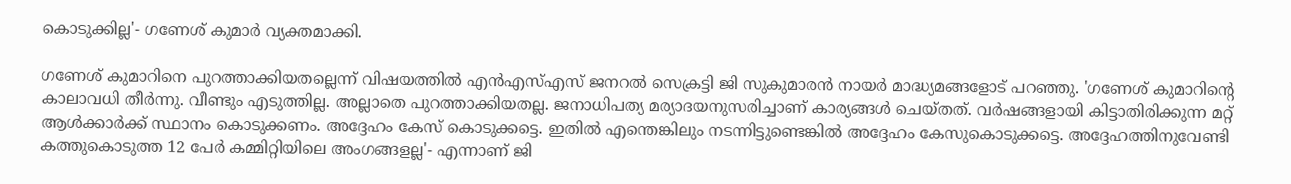കൊടുക്കില്ല'- ഗണേശ് കുമാർ വ്യക്തമാക്കി.

ഗണേശ് കുമാറിനെ പുറത്താക്കിയതല്ലെന്ന് വിഷയത്തിൽ എൻഎസ്‌എസ് ജനറൽ സെക്രട്ടി ജി സുകുമാരൻ നായർ മാദ്ധ്യമങ്ങളോട് പറഞ്ഞു. 'ഗണേശ് കുമാറിന്റെ കാലാവധി തീർന്നു. വീണ്ടും എടുത്തില്ല. അല്ലാതെ പുറത്താക്കിയതല്ല. ജനാധിപത്യ മര്യാദയനുസരിച്ചാണ് കാര്യങ്ങൾ ചെയ്തത്. വർഷങ്ങളായി കിട്ടാതിരിക്കുന്ന മറ്റ് ആൾക്കാർക്ക് സ്ഥാനം കൊടുക്കണം. അദ്ദേഹം കേസ് കൊടുക്കട്ടെ. ഇതിൽ എന്തെങ്കിലും നടന്നിട്ടുണ്ടെങ്കിൽ അദ്ദേഹം കേസുകൊടുക്കട്ടെ. അദ്ദേഹത്തിനുവേണ്ടി കത്തുകൊടുത്ത 12 പേർ കമ്മിറ്റിയിലെ അംഗങ്ങളല്ല'- എന്നാണ് ജി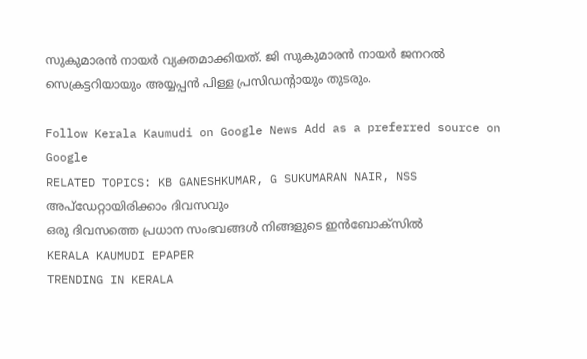സുകുമാരൻ നായർ വ്യക്തമാക്കിയത്. ജി സുകുമാരൻ നായർ ജനറൽ സെക്രട്ടറിയായും അയ്യപ്പൻ പിള്ള പ്രസിഡന്റായും തുടരും.

Follow Kerala Kaumudi on Google News Add as a preferred source on Google
RELATED TOPICS: KB GANESHKUMAR, G SUKUMARAN NAIR, NSS
അപ്ഡേറ്റായിരിക്കാം ദിവസവും
ഒരു ദിവസത്തെ പ്രധാന സംഭവങ്ങൾ നിങ്ങളുടെ ഇൻബോക്സിൽ
KERALA KAUMUDI EPAPER
TRENDING IN KERALA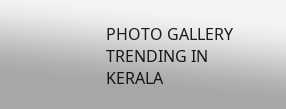PHOTO GALLERY
TRENDING IN KERALA